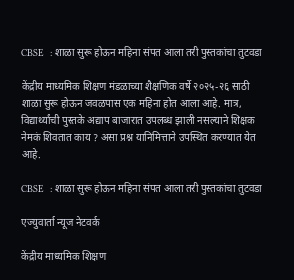CBSE  : शाळा सुरू होऊन महिना संपत आला तरी पुस्तकांचा तुटवडा

केंद्रीय माध्यमिक शिक्षण मंडळाच्या शैक्षणिक वर्षे २०२५-२६ साठी शाळा सुरू होऊन जवळपास एक महिना होत आला आहे. मात्र, विद्यार्थ्यांची पुस्तके अद्याप बाजारात उपलब्ध झाली नसल्याने शिक्षक नेमकं शिवतात काय ? असा प्रश्न यानिमित्ताने उपस्थित करण्यात येत आहे.

CBSE  : शाळा सुरू होऊन महिना संपत आला तरी पुस्तकांचा तुटवडा

एज्युवार्ता न्यूज नेटवर्क

केंद्रीय माध्यमिक शिक्षण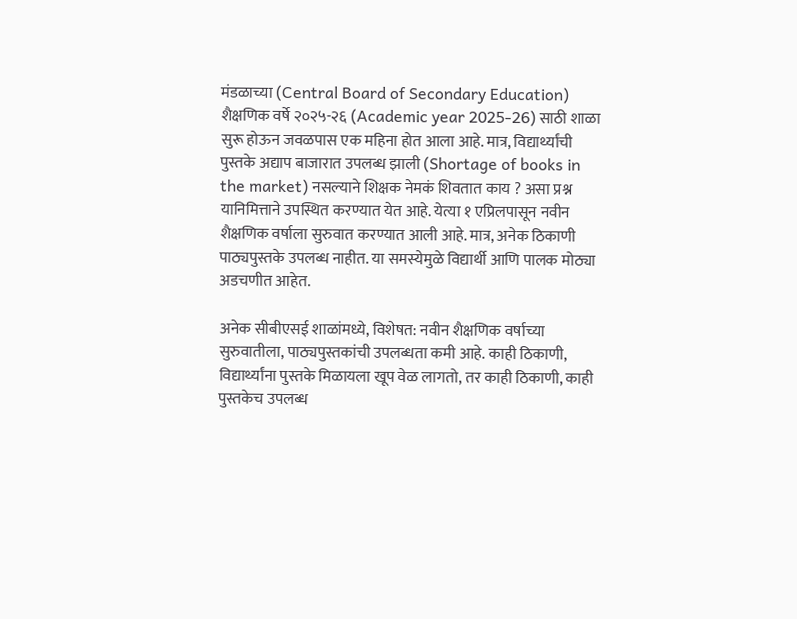मंडळाच्या (Central Board of Secondary Education) शैक्षणिक वर्षे २०२५-२६ (Academic year 2025-26) साठी शाळा सुरू होऊन जवळपास एक महिना होत आला आहे. मात्र, विद्यार्थ्यांची पुस्तके अद्याप बाजारात उपलब्ध झाली (Shortage of books in the market) नसल्याने शिक्षक नेमकं शिवतात काय ? असा प्रश्न यानिमित्ताने उपस्थित करण्यात येत आहे. येत्या १ एप्रिलपासून नवीन शैक्षणिक वर्षाला सुरुवात करण्यात आली आहे. मात्र, अनेक ठिकाणी पाठ्यपुस्तके उपलब्ध नाहीत. या समस्येमुळे विद्यार्थी आणि पालक मोठ्या अडचणीत आहेत.

अनेक सीबीएसई शाळांमध्ये, विशेषत: नवीन शैक्षणिक वर्षाच्या सुरुवातीला, पाठ्यपुस्तकांची उपलब्धता कमी आहे. काही ठिकाणी, विद्यार्थ्यांना पुस्तके मिळायला खूप वेळ लागतो, तर काही ठिकाणी, काही पुस्तकेच उपलब्ध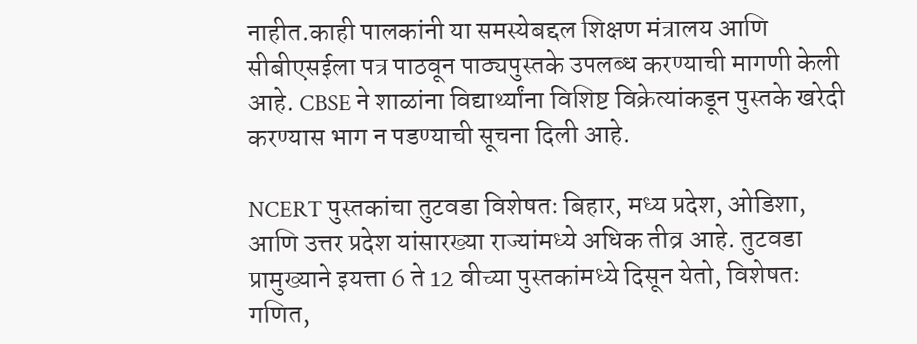नाहीत.काही पालकांनी या समस्येबद्दल शिक्षण मंत्रालय आणि सीबीएसईला पत्र पाठवून पाठ्यपुस्तके उपलब्ध करण्याची मागणी केली आहे. CBSE ने शाळांना विद्यार्थ्यांना विशिष्ट विक्रेत्यांकडून पुस्तके खरेदी करण्यास भाग न पडण्याची सूचना दिली आहे.

NCERT पुस्तकांचा तुटवडा विशेषतः बिहार, मध्य प्रदेश, ओडिशा, आणि उत्तर प्रदेश यांसारख्या राज्यांमध्ये अधिक तीव्र आहे. तुटवडा प्रामुख्याने इयत्ता 6 ते 12 वीच्या पुस्तकांमध्ये दिसून येतो, विशेषतः गणित,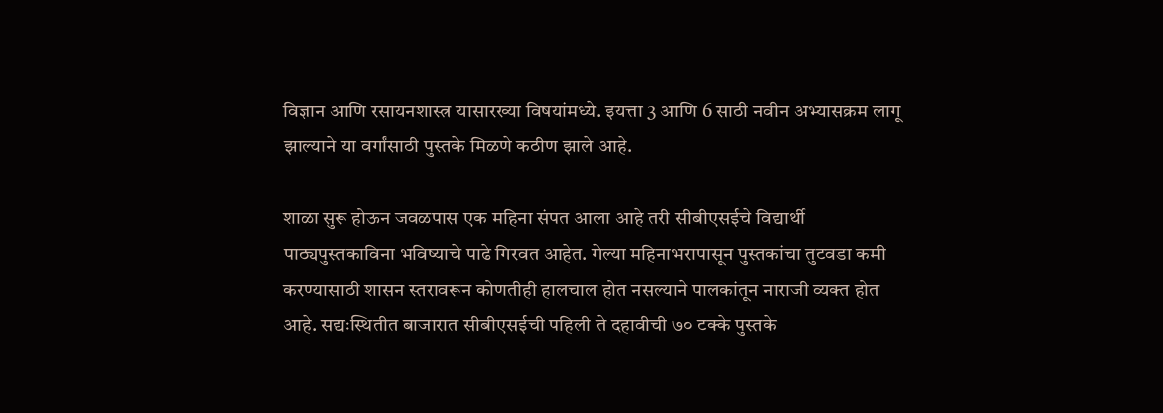विज्ञान आणि रसायनशास्त्र यासारख्या विषयांमध्ये. इयत्ता 3 आणि 6 साठी नवीन अभ्यासक्रम लागू झाल्याने या वर्गांसाठी पुस्तके मिळणे कठीण झाले आहे.

शाळा सुरू होऊन जवळपास एक महिना संपत आला आहे तरी सीबीएसईचे विद्यार्थी पाठ्यपुस्तकाविना भविष्याचे पाढे गिरवत आहेत. गेल्या महिनाभरापासून पुस्तकांचा तुटवडा कमी करण्यासाठी शासन स्तरावरून कोणतीही हालचाल होत नसल्याने पालकांतून नाराजी व्यक्त होत आहे. सद्यःस्थितीत बाजारात सीबीएसईची पहिली ते दहावीची ७० टक्के पुस्तके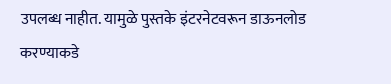उपलब्ध नाहीत. यामुळे पुस्तके इंटरनेटवरून डाऊनलोड करण्याकडे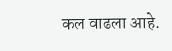कल वाढला आहे.